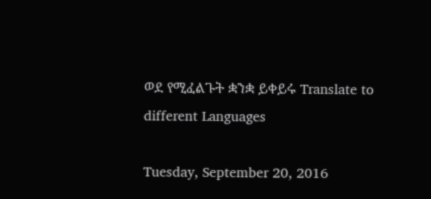ወደ የሚፈልጉት ቋንቋ ይቀይሩ Translate to different Languages

Tuesday, September 20, 2016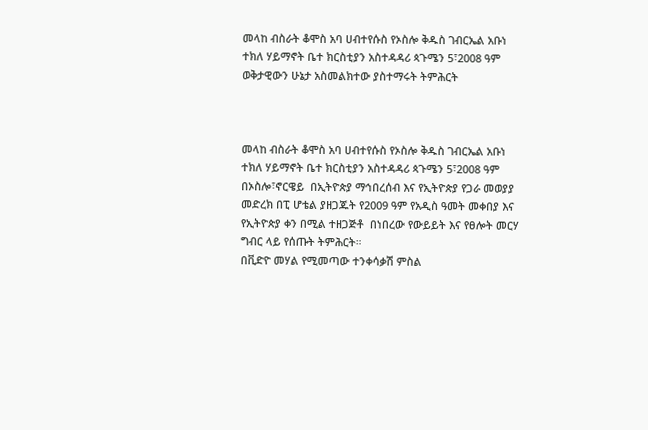መላከ ብስራት ቆሞስ አባ ሀብተየሱስ የኦስሎ ቅዱስ ገብርኤል አቡነ ተክለ ሃይማኖት ቤተ ክርስቲያን አስተዳዳሪ ጳጉሜን 5፣2008 ዓም ወቅታዊውን ሁኔታ አስመልክተው ያስተማሩት ትምሕርት



መላከ ብስራት ቆሞስ አባ ሀብተየሱስ የኦስሎ ቅዱስ ገብርኤል አቡነ ተክለ ሃይማኖት ቤተ ክርስቲያን አስተዳዳሪ ጳጉሜን 5፣2008 ዓም በኦስሎ፣ኖርዌይ  በኢትዮጵያ ማኅበረሰብ እና የኢትዮጵያ የጋራ መወያያ መድረክ በፒ ሆቴል ያዘጋጁት የ2009 ዓም የአዲስ ዓመት መቀበያ እና የኢትዮጵያ ቀን በሚል ተዘጋጅቶ  በነበረው የውይይት እና የፀሎት መርሃ ግብር ላይ የሰጡት ትምሕርት።
በቪድዮ መሃል የሚመጣው ተንቀሳቃሽ ምስል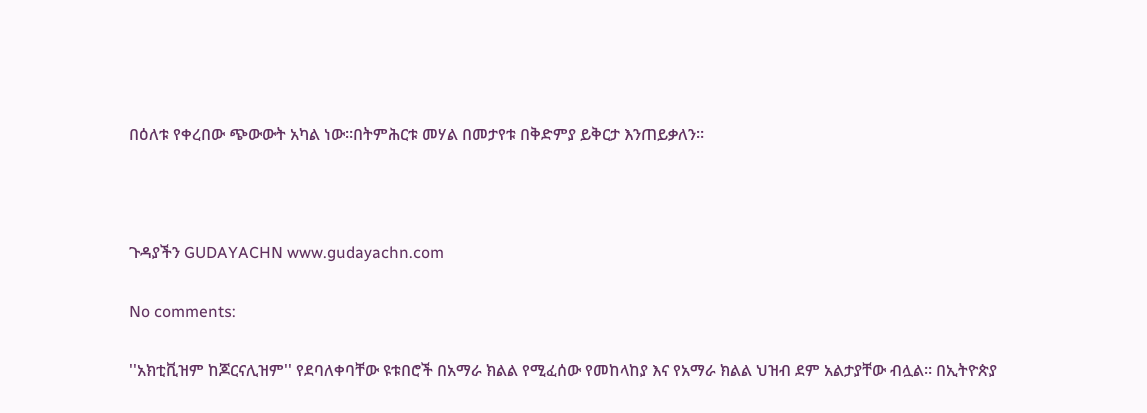በዕለቱ የቀረበው ጭውውት አካል ነው።በትምሕርቱ መሃል በመታየቱ በቅድምያ ይቅርታ እንጠይቃለን።



ጉዳያችን GUDAYACHN www.gudayachn.com

No comments:

''አክቲቪዝም ከጆርናሊዝም'' የደባለቀባቸው ዩቱበሮች በአማራ ክልል የሚፈሰው የመከላከያ እና የአማራ ክልል ህዝብ ደም አልታያቸው ብሏል። በኢትዮጵያ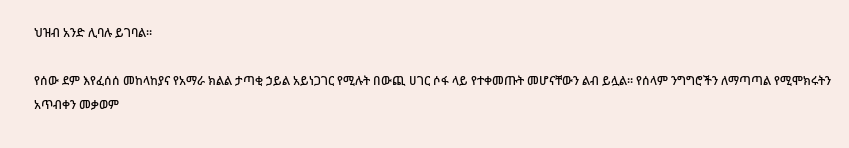ህዝብ አንድ ሊባሉ ይገባል።

የሰው ደም እየፈሰሰ መከላከያና የአማራ ክልል ታጣቂ ኃይል አይነጋገር የሚሉት በውጪ ሀገር ሶፋ ላይ የተቀመጡት መሆናቸውን ልብ ይሏል። የሰላም ንግግሮችን ለማጣጣል የሚሞክሩትን አጥብቀን መቃወም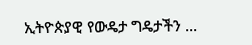ኢትዮጵያዊ የውዴታ ግዴታችን ...